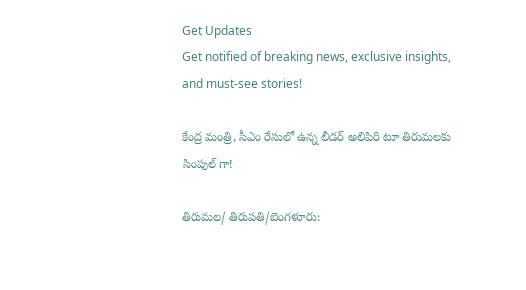Get Updates
Get notified of breaking news, exclusive insights, and must-see stories!

కేంద్ర మంత్రి, సీఎం రేసులో ఉన్న లీడర్ అలిపిరి టూ తిరుమలకు సింపుల్ గా!

తిరుమల/ తిరుపతి/బెంగళూరు: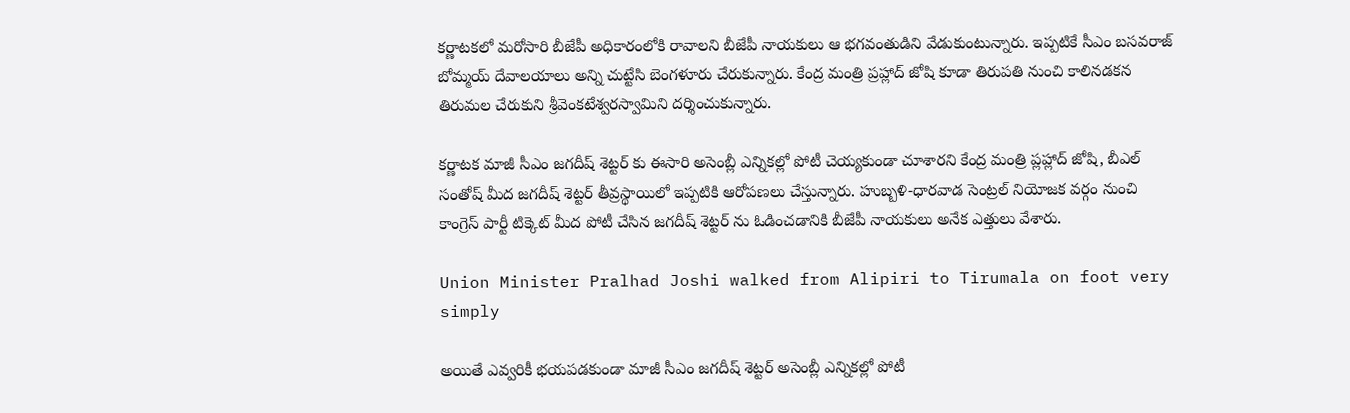కర్ణాటకలో మరోసారి బీజేపీ అధికారంలోకి రావాలని బీజేపీ నాయకులు ఆ భగవంతుడిని వేడుకుంటున్నారు. ఇప్పటికే సీఎం బసవరాజ్ బోమ్మయ్ దేవాలయాలు అన్ని చుట్టేసి బెంగళూరు చేరుకున్నారు. కేంద్ర మంత్రి ప్రహ్లాద్ జోషి కూడా తిరుపతి నుంచి కాలినడకన తిరుమల చేరుకుని శ్రీవెంకటేశ్వరస్వామిని దర్శించుకున్నారు.

కర్ణాటక మాజీ సీఎం జగదీష్ శెట్టర్ కు ఈసారి అసెంబ్లీ ఎన్నికల్లో పోటీ చెయ్యకుండా చూశారని కేంద్ర మంత్రి ప్లహ్లాద్ జోషి, బీఎల్ సంతోష్ మీద జగదీష్ శెట్టర్ తీవ్రస్థాయిలో ఇప్పటికి ఆరోపణలు చేస్తున్నారు. హుబ్బళి-ధారవాడ సెంట్రల్ నియోజక వర్గం నుంచి కాంగ్రెస్ పార్టీ టిక్కెట్ మీద పోటీ చేసిన జగదీష్ శెట్టర్ ను ఓడించడానికి బీజేపీ నాయకులు అనేక ఎత్తులు వేశారు.

Union Minister Pralhad Joshi walked from Alipiri to Tirumala on foot very simply

అయితే ఎవ్వరికీ భయపడకుండా మాజీ సీఎం జగదీష్ శెట్టర్ అసెంబ్లీ ఎన్నికల్లో పోటీ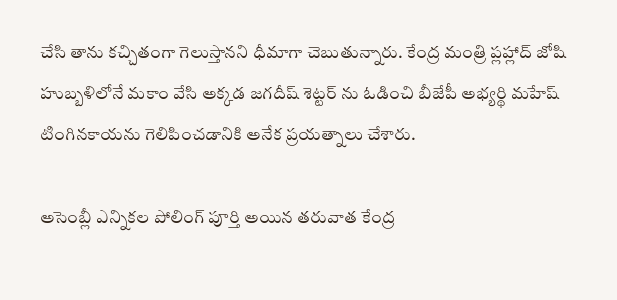చేసి తాను కచ్చితంగా గెలుస్తానని ధీమాగా చెబుతున్నారు. కేంద్ర మంత్రి ప్లహ్లాద్ జోషి హుబ్బళిలోనే మకాం వేసి అక్కడ జగదీష్ శెట్టర్ ను ఓడించి బీజేపీ అభ్యర్థి మహేష్ టింగినకాయను గెలిపించడానికి అనేక ప్రయత్నాలు చేశారు.

అసెంబ్లీ ఎన్నికల పోలింగ్ పూర్తి అయిన తరువాత కేంద్ర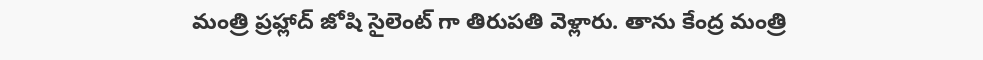మంత్రి ప్రహ్లాద్ జోషి సైలెంట్ గా తిరుపతి వెళ్లారు. తాను కేంద్ర మంత్రి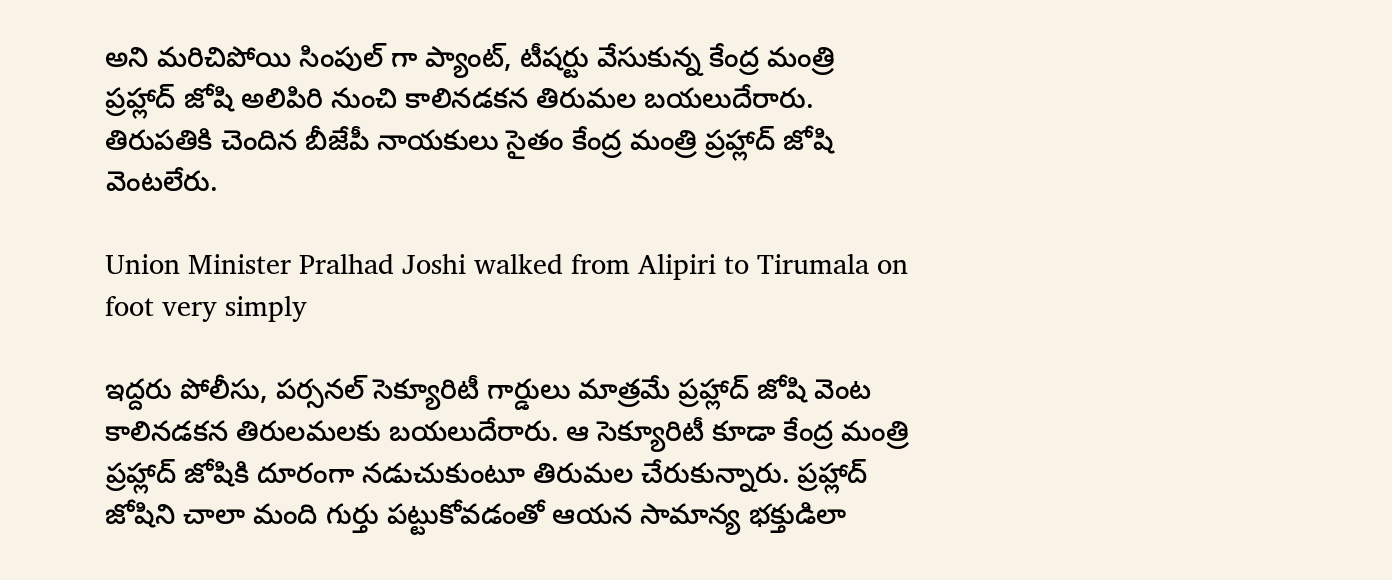అని మరిచిపోయి సింపుల్ గా ప్యాంట్, టీషర్టు వేసుకున్న కేంద్ర మంత్రి ప్రహ్లాద్ జోషి అలిపిరి నుంచి కాలినడకన తిరుమల బయలుదేరారు. తిరుపతికి చెందిన బీజేపీ నాయకులు సైతం కేంద్ర మంత్రి ప్రహ్లాద్ జోషి వెంటలేరు.

Union Minister Pralhad Joshi walked from Alipiri to Tirumala on foot very simply

ఇద్దరు పోలీసు, పర్సనల్ సెక్యూరిటీ గార్డులు మాత్రమే ప్రహ్లాద్ జోషి వెంట కాలినడకన తిరులమలకు బయలుదేరారు. ఆ సెక్యూరిటీ కూడా కేంద్ర మంత్రి ప్రహ్లాద్ జోషికి దూరంగా నడుచుకుంటూ తిరుమల చేరుకున్నారు. ప్రహ్లాద్ జోషిని చాలా మంది గుర్తు పట్టుకోవడంతో ఆయన సామాన్య భక్తుడిలా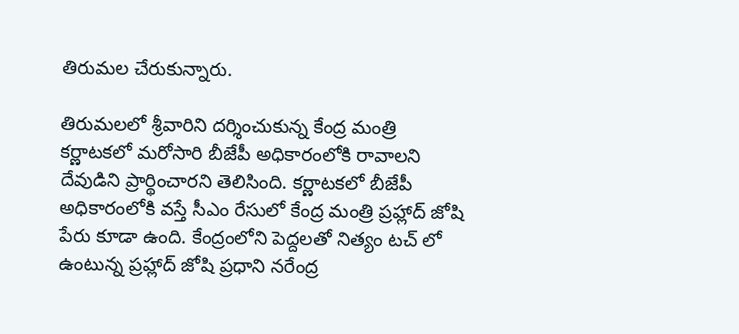తిరుమల చేరుకున్నారు.

తిరుమలలో శ్రీవారిని దర్శించుకున్న కేంద్ర మంత్రి కర్ణాటకలో మరోసారి బీజేపీ అధికారంలోకి రావాలని దేవుడిని ప్రార్థించారని తెలిసింది. కర్ణాటకలో బీజేపీ అధికారంలోకి వస్తే సీఎం రేసులో కేంద్ర మంత్రి ప్రహ్లాద్ జోషి పేరు కూడా ఉంది. కేంద్రంలోని పెద్దలతో నిత్యం టచ్ లో ఉంటున్న ప్రహ్లాద్ జోషి ప్రధాని నరేంద్ర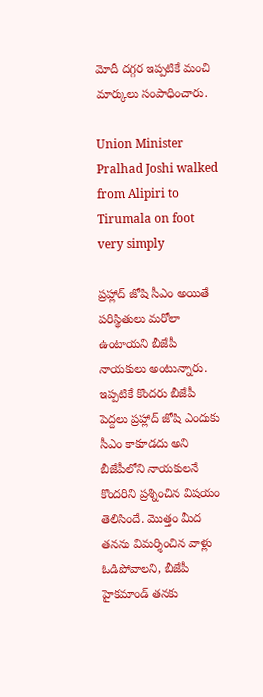మోదీ దగ్గర ఇప్పటికే మంచి మార్కులు సంపాధించారు.

Union Minister Pralhad Joshi walked from Alipiri to Tirumala on foot very simply

ప్రహ్లాద్ జోషి సీఎం అయితే పరిస్థితులు మరోలా ఉంటాయని బీజేపీ నాయకులు అంటున్నారు. ఇప్పటికే కొందరు బీజేపీ పెద్దలు ప్రహ్లాద్ జోషి ఎందుకు సీఎం కాకూడదు అని బీజేపీలోని నాయకులనే కొందరిని ప్రశ్నించిన విషయం తెలిసిందే. మొత్తం మీద తనను విమర్శించిన వాళ్లు ఓడిపోవాలని, బీజేపీ హైకమాండ్ తనకు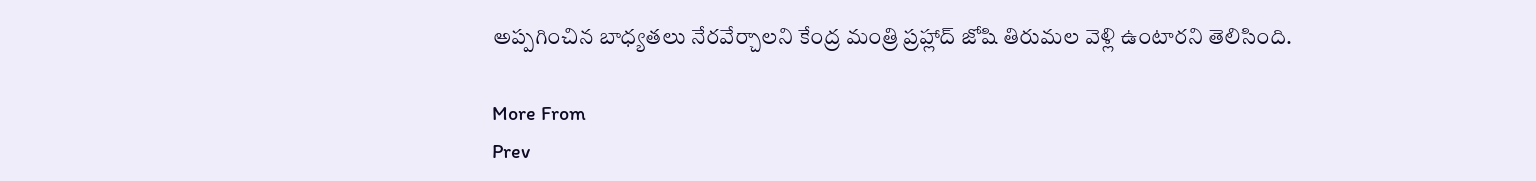అప్పగించిన బాధ్యతలు నేరవేర్చాలని కేంద్ర మంత్రి ప్రహ్లాద్ జోషి తిరుమల వెళ్లి ఉంటారని తెలిసింది.

More From
Prev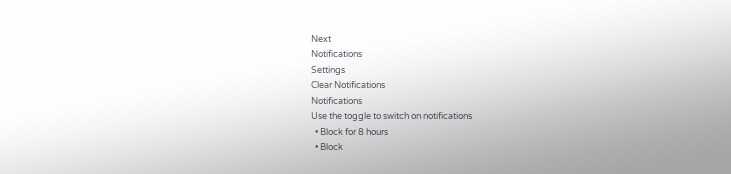Next
Notifications
Settings
Clear Notifications
Notifications
Use the toggle to switch on notifications
  • Block for 8 hours
  • Block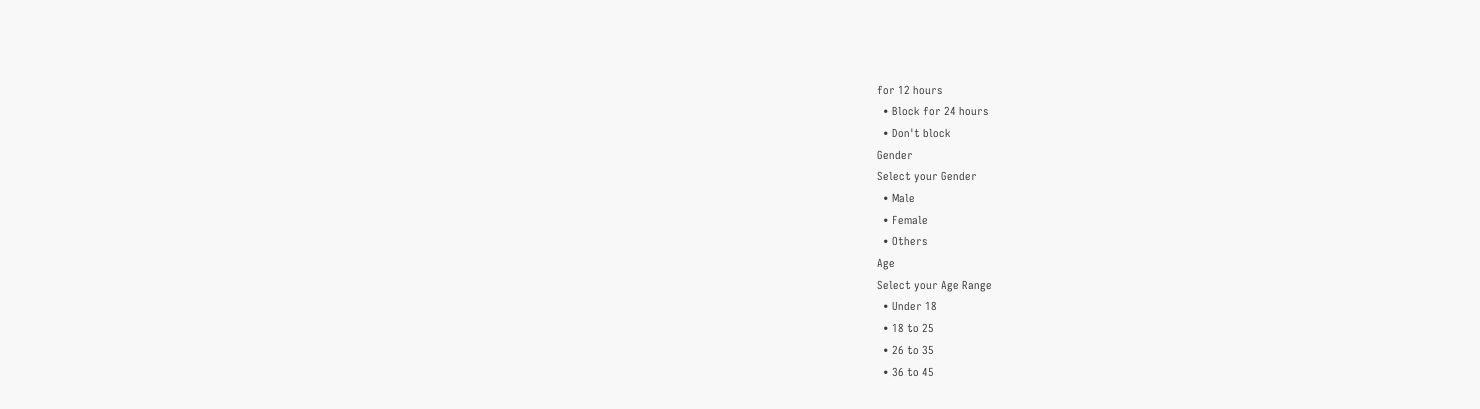for 12 hours
  • Block for 24 hours
  • Don't block
Gender
Select your Gender
  • Male
  • Female
  • Others
Age
Select your Age Range
  • Under 18
  • 18 to 25
  • 26 to 35
  • 36 to 45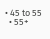• 45 to 55
  • 55+